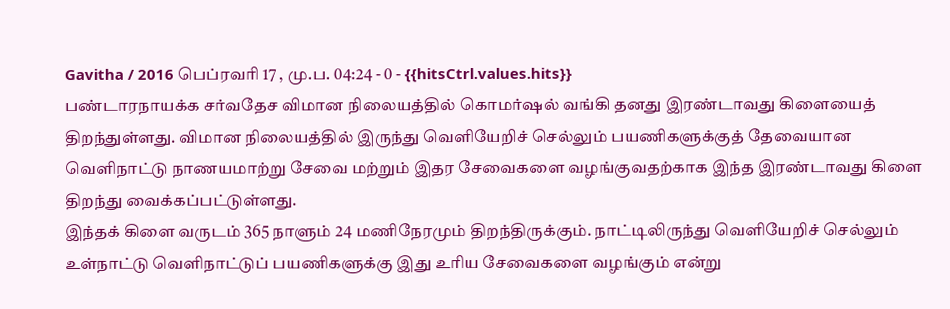Gavitha / 2016 பெப்ரவரி 17 , மு.ப. 04:24 - 0 - {{hitsCtrl.values.hits}}
பண்டாரநாயக்க சர்வதேச விமான நிலையத்தில் கொமர்ஷல் வங்கி தனது இரண்டாவது கிளையைத் திறந்துள்ளது. விமான நிலையத்தில் இருந்து வெளியேறிச் செல்லும் பயணிகளுக்குத் தேவையான வெளிநாட்டு நாணயமாற்று சேவை மற்றும் இதர சேவைகளை வழங்குவதற்காக இந்த இரண்டாவது கிளை திறந்து வைக்கப்பட்டுள்ளது.
இந்தக் கிளை வருடம் 365 நாளும் 24 மணிநேரமும் திறந்திருக்கும். நாட்டிலிருந்து வெளியேறிச் செல்லும் உள்நாட்டு வெளிநாட்டுப் பயணிகளுக்கு இது உரிய சேவைகளை வழங்கும் என்று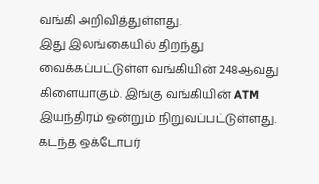வங்கி அறிவித்துள்ளது.
இது இலங்கையில் திறந்து வைக்கப்பட்டுள்ள வங்கியின் 248ஆவது கிளையாகும். இங்கு வங்கியின் ATM இயந்திரம் ஒன்றும் நிறுவப்பட்டுள்ளது. கடந்த ஒக்டோபர்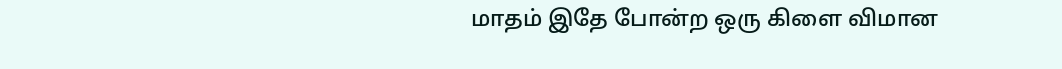மாதம் இதே போன்ற ஒரு கிளை விமான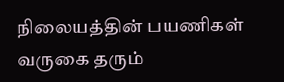நிலையத்தின் பயணிகள் வருகை தரும்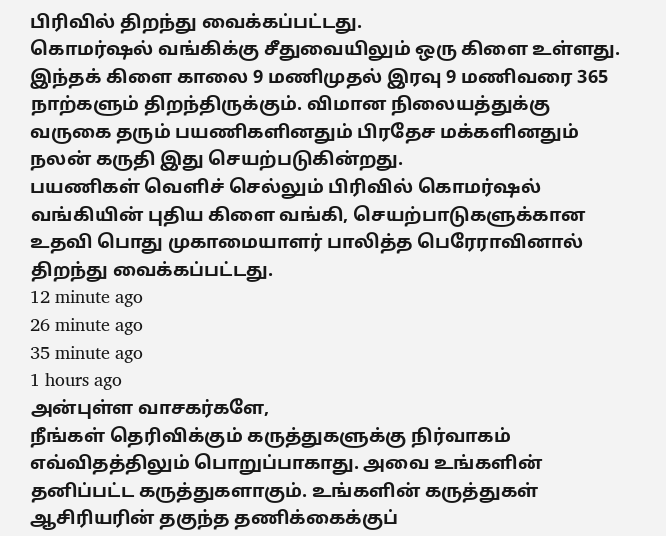பிரிவில் திறந்து வைக்கப்பட்டது.
கொமர்ஷல் வங்கிக்கு சீதுவையிலும் ஒரு கிளை உள்ளது. இந்தக் கிளை காலை 9 மணிமுதல் இரவு 9 மணிவரை 365 நாற்களும் திறந்திருக்கும். விமான நிலையத்துக்கு வருகை தரும் பயணிகளினதும் பிரதேச மக்களினதும் நலன் கருதி இது செயற்படுகின்றது.
பயணிகள் வெளிச் செல்லும் பிரிவில் கொமர்ஷல் வங்கியின் புதிய கிளை வங்கி, செயற்பாடுகளுக்கான உதவி பொது முகாமையாளர் பாலித்த பெரேராவினால் திறந்து வைக்கப்பட்டது.
12 minute ago
26 minute ago
35 minute ago
1 hours ago
அன்புள்ள வாசகர்களே,
நீங்கள் தெரிவிக்கும் கருத்துகளுக்கு நிர்வாகம் எவ்விதத்திலும் பொறுப்பாகாது. அவை உங்களின் தனிப்பட்ட கருத்துகளாகும். உங்களின் கருத்துகள் ஆசிரியரின் தகுந்த தணிக்கைக்குப்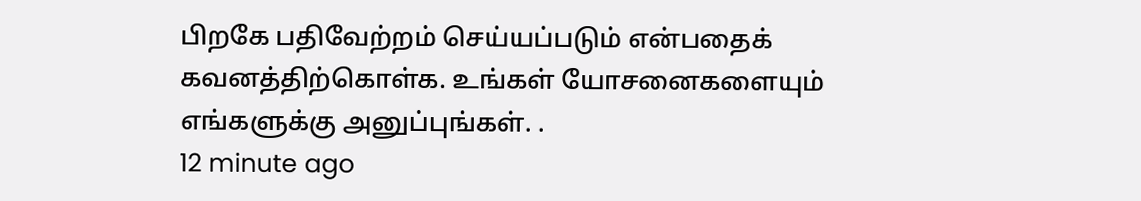பிறகே பதிவேற்றம் செய்யப்படும் என்பதைக் கவனத்திற்கொள்க. உங்கள் யோசனைகளையும் எங்களுக்கு அனுப்புங்கள். .
12 minute ago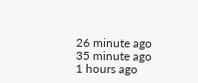26 minute ago
35 minute ago
1 hours ago